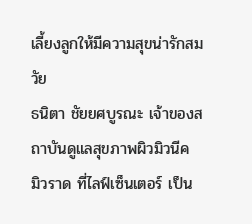เลี้ยงลูกให้มีความสุขน่ารักสมวัย
ธนิตา ชัยยศบูรณะ เจ้าของสถาบันดูแลสุขภาพผิวมิวนีค มิวราด ที่ไลฟ์เซ็นเตอร์ เป็น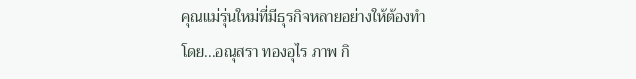คุณแม่รุ่นใหม่ที่มีธุรกิจหลายอย่างให้ต้องทำ
โดย...อณุสรา ทองอุไร ภาพ กิ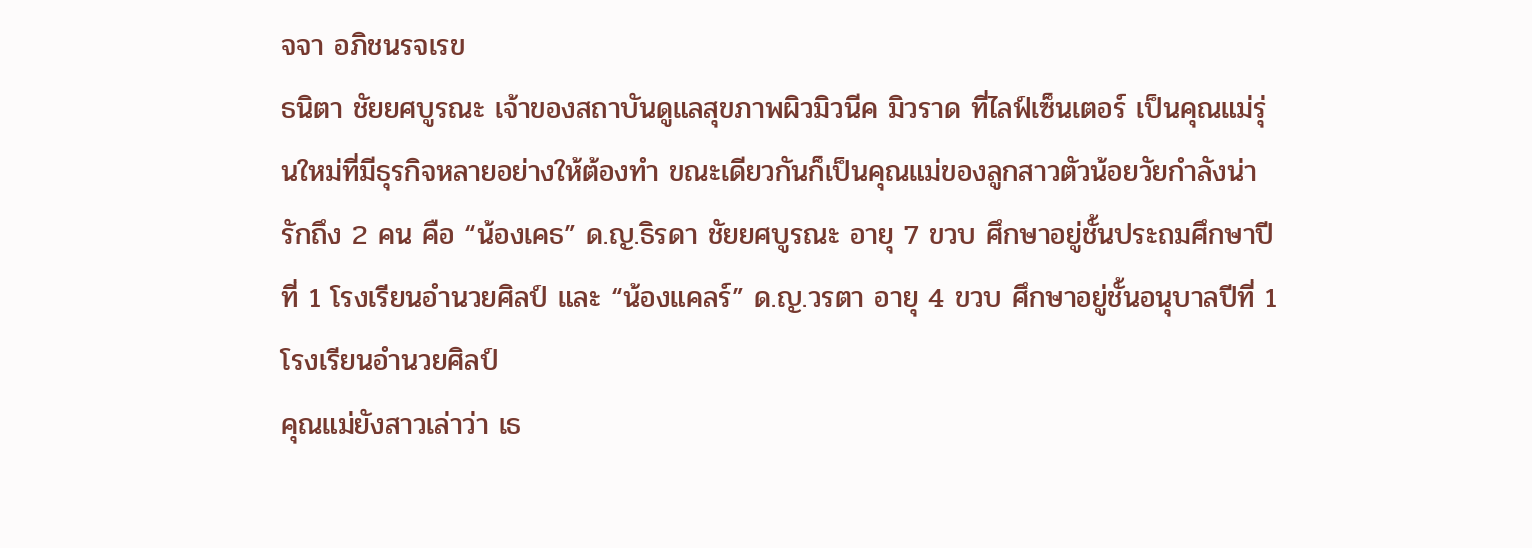จจา อภิชนรจเรข
ธนิตา ชัยยศบูรณะ เจ้าของสถาบันดูแลสุขภาพผิวมิวนีค มิวราด ที่ไลฟ์เซ็นเตอร์ เป็นคุณแม่รุ่นใหม่ที่มีธุรกิจหลายอย่างให้ต้องทำ ขณะเดียวกันก็เป็นคุณแม่ของลูกสาวตัวน้อยวัยกำลังน่ารักถึง 2 คน คือ “น้องเคธ” ด.ญ.ธิรดา ชัยยศบูรณะ อายุ 7 ขวบ ศึกษาอยู่ชั้นประถมศึกษาปีที่ 1 โรงเรียนอำนวยศิลป์ และ “น้องแคลร์” ด.ญ.วรตา อายุ 4 ขวบ ศึกษาอยู่ชั้นอนุบาลปีที่ 1 โรงเรียนอำนวยศิลป์
คุณแม่ยังสาวเล่าว่า เธ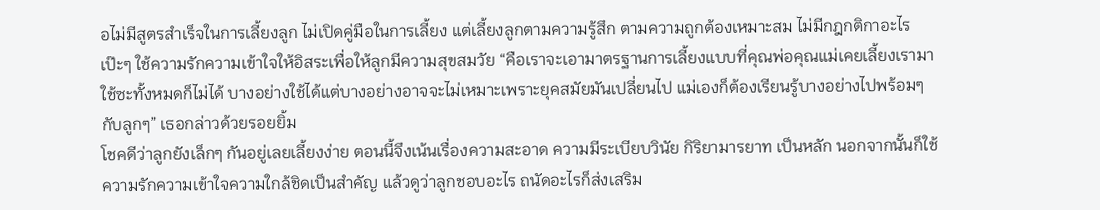อไม่มีสูตรสำเร็จในการเลี้ยงลูก ไม่เปิดคู่มือในการเลี้ยง แต่เลี้ยงลูกตามความรู้สึก ตามความถูกต้องเหมาะสม ไม่มีกฎกติกาอะไรเป๊ะๆ ใช้ความรักความเข้าใจให้อิสระเพื่อให้ลูกมีความสุขสมวัย “คือเราจะเอามาตรฐานการเลี้ยงแบบที่คุณพ่อคุณแม่เคยเลี้ยงเรามาใช้ซะทั้งหมดก็ไม่ได้ บางอย่างใช้ได้แต่บางอย่างอาจจะไม่เหมาะเพราะยุคสมัยมันเปลี่ยนไป แม่เองก็ต้องเรียนรู้บางอย่างไปพร้อมๆ กับลูกๆ” เธอกล่าวด้วยรอยยิ้ม
โชคดีว่าลูกยังเล็กๆ กันอยู่เลยเลี้ยงง่าย ตอนนี้จึงเน้นเรื่องความสะอาด ความมีระเบียบวินัย กิริยามารยาท เป็นหลัก นอกจากนั้นก็ใช้ความรักความเข้าใจความใกล้ชิดเป็นสำคัญ แล้วดูว่าลูกชอบอะไร ถนัดอะไรก็ส่งเสริม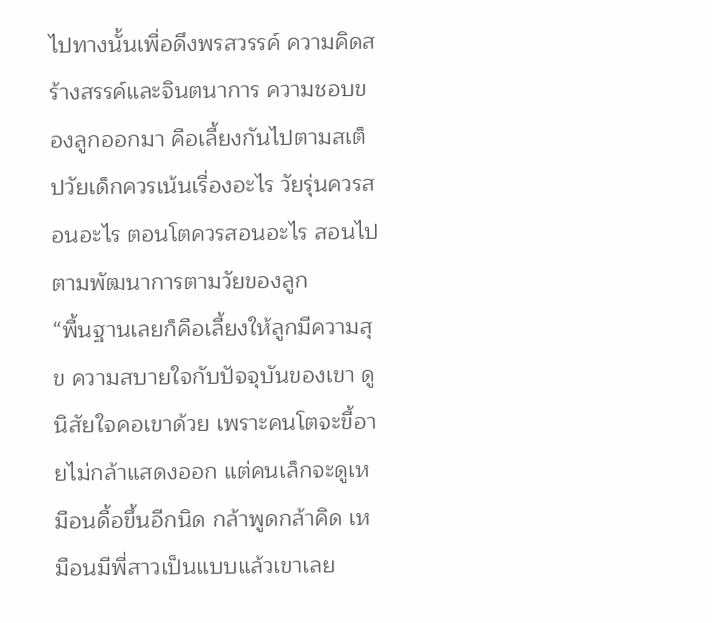ไปทางนั้นเพื่อดึงพรสวรรค์ ความคิดสร้างสรรค์และจินตนาการ ความชอบของลูกออกมา คือเลี้ยงกันไปตามสเต็ปวัยเด็กควรเน้นเรื่องอะไร วัยรุ่นควรสอนอะไร ตอนโตควรสอนอะไร สอนไปตามพัฒนาการตามวัยของลูก
“พื้นฐานเลยก็คือเลี้ยงให้ลูกมีความสุข ความสบายใจกับปัจจุบันของเขา ดูนิสัยใจคอเขาด้วย เพราะคนโตจะขี้อายไม่กล้าแสดงออก แต่คนเล็กจะดูเหมือนดื้อขึ้นอีกนิด กล้าพูดกล้าคิด เหมือนมีพี่สาวเป็นแบบแล้วเขาเลย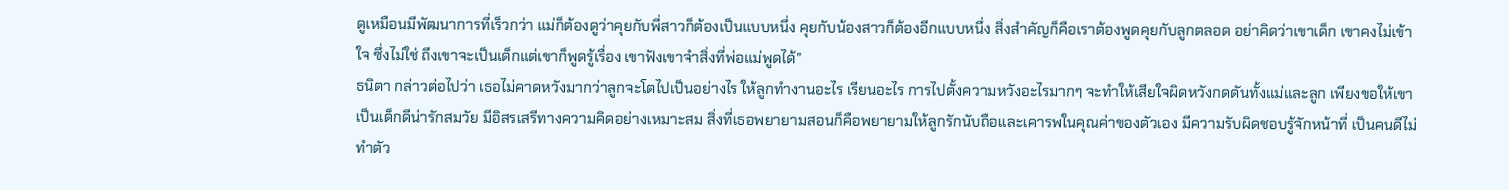ดูเหมือนมีพัฒนาการที่เร็วกว่า แม่ก็ต้องดูว่าคุยกับพี่สาวก็ต้องเป็นแบบหนึ่ง คุยกับน้องสาวก็ต้องอีกแบบหนึ่ง สิ่งสำคัญก็คือเราต้องพูดคุยกับลูกตลอด อย่าคิดว่าเขาเด็ก เขาคงไม่เข้าใจ ซึ่งไม่ใช่ ถึงเขาจะเป็นเด็กแต่เขาก็พูดรู้เรื่อง เขาฟังเขาจำสิ่งที่พ่อแม่พูดได้”
ธนิตา กล่าวต่อไปว่า เธอไม่คาดหวังมากว่าลูกจะโตไปเป็นอย่างไร ให้ลูกทำงานอะไร เรียนอะไร การไปตั้งความหวังอะไรมากๆ จะทำให้เสียใจผิดหวังกดดันทั้งแม่และลูก เพียงขอให้เขาเป็นเด็กดีน่ารักสมวัย มีอิสรเสรีทางความคิดอย่างเหมาะสม สิ่งที่เธอพยายามสอนก็คือพยายามให้ลูกรักนับถือและเคารพในคุณค่าของตัวเอง มีความรับผิดชอบรู้จักหน้าที่ เป็นคนดีไม่ทำตัว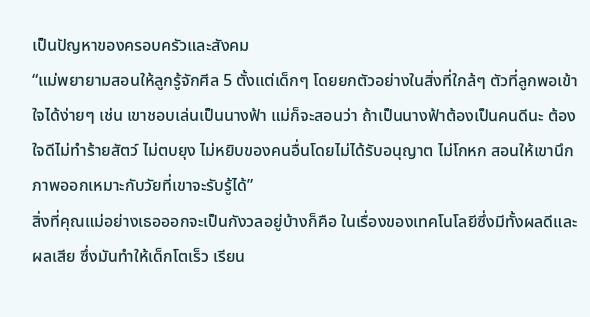เป็นปัญหาของครอบครัวและสังคม
“แม่พยายามสอนให้ลูกรู้จักศีล 5 ตั้งแต่เด็กๆ โดยยกตัวอย่างในสิ่งที่ใกล้ๆ ตัวที่ลูกพอเข้าใจได้ง่ายๆ เช่น เขาชอบเล่นเป็นนางฟ้า แม่ก็จะสอนว่า ถ้าเป็นนางฟ้าต้องเป็นคนดีนะ ต้องใจดีไม่ทำร้ายสัตว์ ไม่ตบยุง ไม่หยิบของคนอื่นโดยไม่ได้รับอนุญาต ไม่โกหก สอนให้เขานึกภาพออกเหมาะกับวัยที่เขาจะรับรู้ได้”
สิ่งที่คุณแม่อย่างเธอออกจะเป็นกังวลอยู่บ้างก็คือ ในเรื่องของเทคโนโลยีซึ่งมีทั้งผลดีและผลเสีย ซึ่งมันทำให้เด็กโตเร็ว เรียน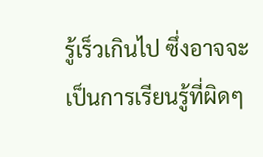รู้เร็วเกินไป ซึ่งอาจจะเป็นการเรียนรู้ที่ผิดๆ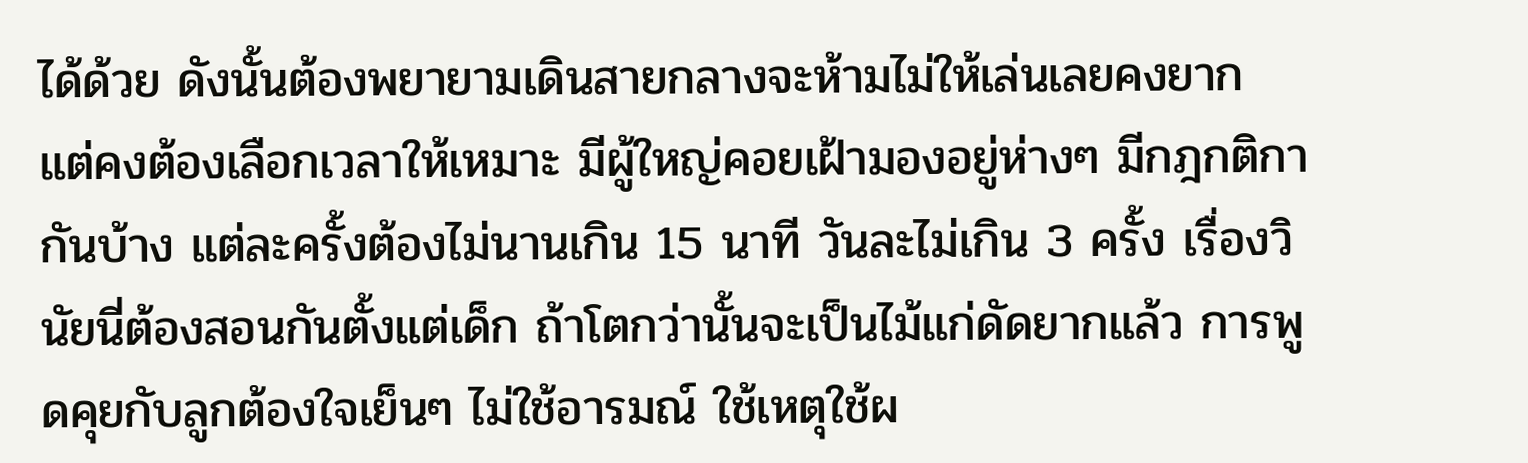ได้ด้วย ดังนั้นต้องพยายามเดินสายกลางจะห้ามไม่ให้เล่นเลยคงยาก แต่คงต้องเลือกเวลาให้เหมาะ มีผู้ใหญ่คอยเฝ้ามองอยู่ห่างๆ มีกฎกติกากันบ้าง แต่ละครั้งต้องไม่นานเกิน 15 นาที วันละไม่เกิน 3 ครั้ง เรื่องวินัยนี่ต้องสอนกันตั้งแต่เด็ก ถ้าโตกว่านั้นจะเป็นไม้แก่ดัดยากแล้ว การพูดคุยกับลูกต้องใจเย็นๆ ไม่ใช้อารมณ์ ใช้เหตุใช้ผ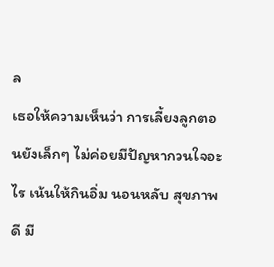ล
เธอให้ความเห็นว่า การเลี้ยงลูกตอนยังเล็กๆ ไม่ค่อยมีปัญหากวนใจอะไร เน้นให้กินอิ่ม นอนหลับ สุขภาพดี มี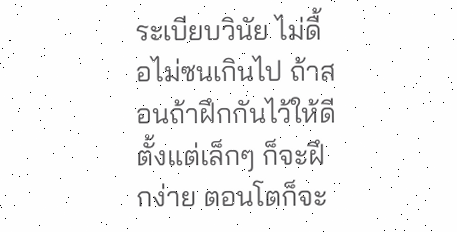ระเบียบวินัย ไม่ดื้อไม่ซนเกินไป ถ้าสอนถ้าฝึกกันไว้ให้ดีตั้งแต่เล็กๆ ก็จะฝึกง่าย ตอนโตก็จะ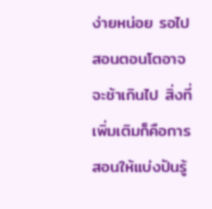ง่ายหน่อย รอไปสอนตอนโตอาจจะช้าเกินไป สิ่งที่เพิ่มเติมก็คือการสอนให้แบ่งปันรู้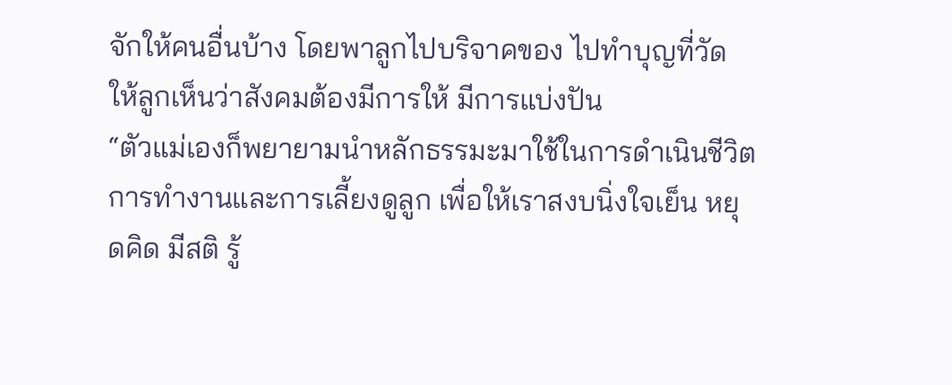จักให้คนอื่นบ้าง โดยพาลูกไปบริจาคของ ไปทำบุญที่วัด ให้ลูกเห็นว่าสังคมต้องมีการให้ มีการแบ่งปัน
“ตัวแม่เองก็พยายามนำหลักธรรมะมาใช้ในการดำเนินชีวิตการทำงานและการเลี้ยงดูลูก เพื่อให้เราสงบนิ่งใจเย็น หยุดคิด มีสติ รู้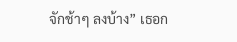จักช้าๆ ลงบ้าง” เธอก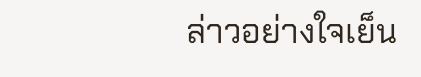ล่าวอย่างใจเย็น